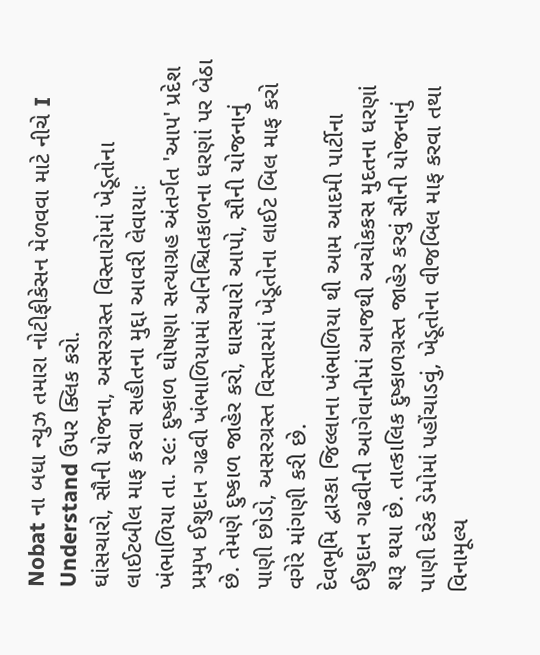Nobat ના બધા ન્યુઝ તમારા નોટીફીકેસન મેળવવા માટે નીચે I Understand ઉપર ક્લિક કરો.
ઘાંસચારો, સૌની યોજના, અસરગ્રસ્ત વિસ્તારોમાં ખેડૂતોના લાઈટબીલ માફ કરવા સહીતના મુદ્દા આવરી લેવાયાઃ
ખંભાળિયા તા. ૨૯: દુષ્કાળ ઘોષણા સત્યાગ્રહ અંતર્ગત 'આપ' પ્રદેશ પ્રમુખ ઈશુદાન ગઢવી ખંભાળિયામાં અનિશ્ચિતકાળના ધરણાં પર બેઠા છે. તેમણે દુષ્કાળ જાહેર કરો, ઘાસચારો આપો, સૌની યોજનાનું પાણી છોડો, અસરગ્રસ્ત વિસ્તારમાં ખેડૂતોના લાઈટ બિલ માફ કરો વગેરે માંગણી કરી છે.
દેવભૂમિ દ્વારકા જિલ્લાના ખંભાળિયા થી આમ આદમી પાર્ટીના ઈશુદાન ગઢવીની આગેવાનીમાં આજથી અચોકકસ મુદતના ધરણાં શરૂ થયા છે. તાત્કાલિક દુષ્કાળગ્રસ્ત જાહેર કરવું સૌની યોજનાનું પાણી દરેક ડેમોમાં પહોંચાડવું, ખેડૂતોના વીજબિલ માફ કરવા તથા વિનામૂલ્ય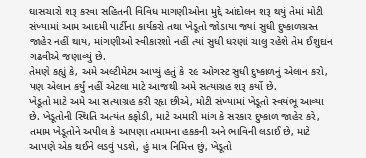ઘાસચારો શરૂ કરવા સહિતની વિવિધ માગણીઓના મુદ્દે આંદોલન શરૂ થયું તેમાં મોટી સંખ્યામાં આમ આદમી પાર્ટીના કાર્યકરો તથા ખેડૂતો જોડાયા જ્યાં સુધી દુષ્કાળગ્રસ્ત જાહેર નહીં થાય, માંગણીઓ સ્વીકારશો નહીં ત્યાં સુધી ધરણાં ચાલુ રહેશે તેમ ઈશુદાન ગઢવીએ જણાવ્યું છે.
તેમણે કહ્યું કે, અમે અલ્ટીમેટમ આપ્યું હતું કે ૨૯ ઓગસ્ટ સુધી દુષ્કાળનું એલાન કરો, પણ એલાન કર્યું નહીં એટલા માટે આજથી અમે સત્યાગ્રહ શરૂ કર્યો છે.
ખેડૂતો માટે અમે આ સત્યાગ્રહ કરી રહૃા છીએ, મોટી સંખ્યામાં ખેડૂતો સ્વયંભૂ આવ્યા છે. ખેડૂતોની સ્થિતિ અત્યંત કફોડી, માટે અમારી માંગ કે સરકાર દુષ્કાળ જાહેર કરે, તમામ ખેડૂતોને અપીલ કે આપણા તમામના હકકની અને ભાવિની લડાઈ છે, માટે આપણે એક થઈને લડવું પડશે, હું માત્ર નિમિત્ત છું, ખેડૂતો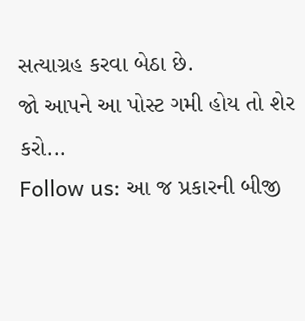સત્યાગ્રહ કરવા બેઠા છે.
જો આપને આ પોસ્ટ ગમી હોય તો શેર કરો...
Follow us: આ જ પ્રકારની બીજી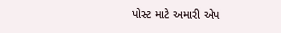પોસ્ટ માટે અમારી એપ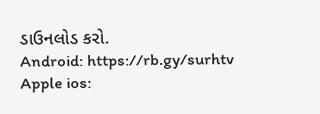ડાઉનલોડ કરો.
Android: https://rb.gy/surhtv
Apple ios: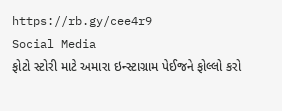https://rb.gy/cee4r9
Social Media
ફોટો સ્ટોરી માટે અમારા ઇન્સ્ટાગ્રામ પેઈજને ફોલ્લો કરો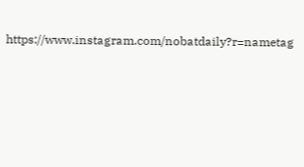https://www.instagram.com/nobatdaily?r=nametag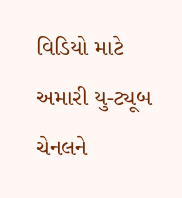વિડિયો માટે અમારી યુ-ટ્યૂબ ચેનલને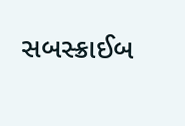સબસ્ક્રાઈબ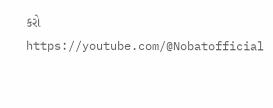કરો
https://youtube.com/@Nobatofficial